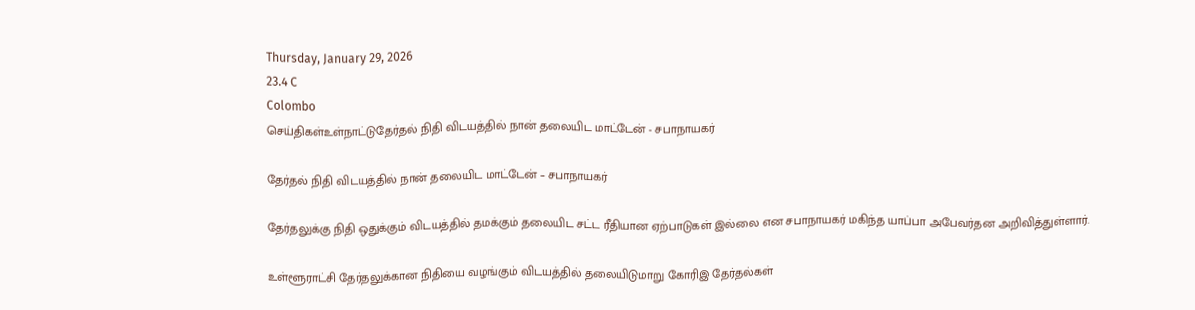Thursday, January 29, 2026
23.4 C
Colombo
செய்திகள்உள்நாட்டுதேர்தல் நிதி விடயத்தில் நான் தலையிட மாட்டேன் - சபாநாயகர்

தேர்தல் நிதி விடயத்தில் நான் தலையிட மாட்டேன் – சபாநாயகர்

தேர்தலுக்கு நிதி ஒதுக்கும் விடயத்தில் தமக்கும் தலையிட சட்ட ரீதியான ஏற்பாடுகள் இல்லை என சபாநாயகர் மகிந்த யாப்பா அபேவர்தன அறிவித்துள்ளார்.

உள்ளூராட்சி தேர்தலுக்கான நிதியை வழங்கும் விடயத்தில் தலையிடுமாறு கோரிஇ தேர்தல்கள்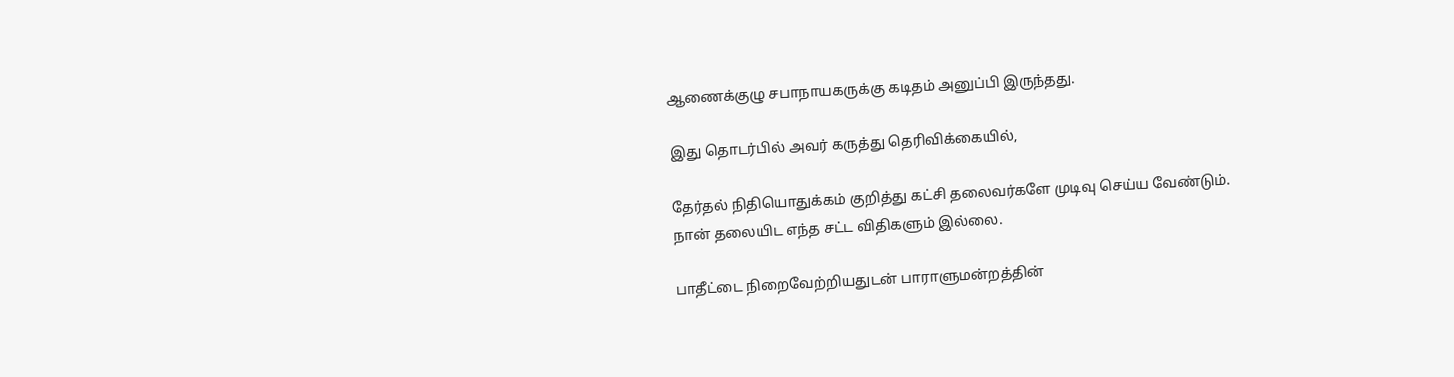ஆணைக்குழு சபாநாயகருக்கு கடிதம் அனுப்பி இருந்தது.

இது தொடர்பில் அவர் கருத்து தெரிவிக்கையில்,

தேர்தல் நிதியொதுக்கம் குறித்து கட்சி தலைவர்களே முடிவு செய்ய வேண்டும். நான் தலையிட எந்த சட்ட விதிகளும் இல்லை.

பாதீட்டை நிறைவேற்றியதுடன் பாராளுமன்றத்தின்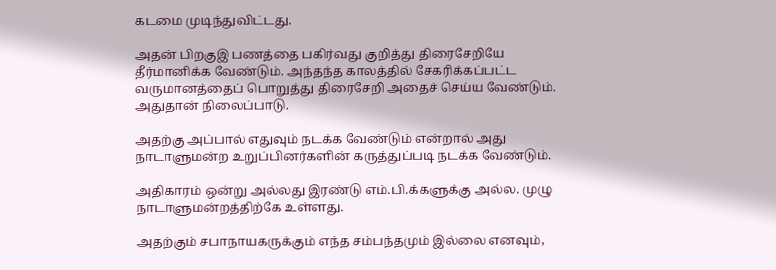கடமை முடிந்துவிட்டது.

அதன் பிறகுஇ பணத்தை பகிர்வது குறித்து திரைசேறியே தீர்மானிக்க வேண்டும். அந்தந்த காலத்தில் சேகரிக்கப்பட்ட வருமானத்தைப் பொறுத்து திரைசேறி அதைச் செய்ய வேண்டும். அதுதான் நிலைப்பாடு.

அதற்கு அப்பால் எதுவும் நடக்க வேண்டும் என்றால் அது நாடாளுமன்ற உறுப்பினர்களின் கருத்துப்படி நடக்க வேண்டும்.

அதிகாரம் ஒன்று அல்லது இரண்டு எம்.பி.க்களுக்கு அல்ல. முழு நாடாளுமன்றத்திற்கே உள்ளது.

அதற்கும் சபாநாயகருக்கும் எந்த சம்பந்தமும் இல்லை எனவும்,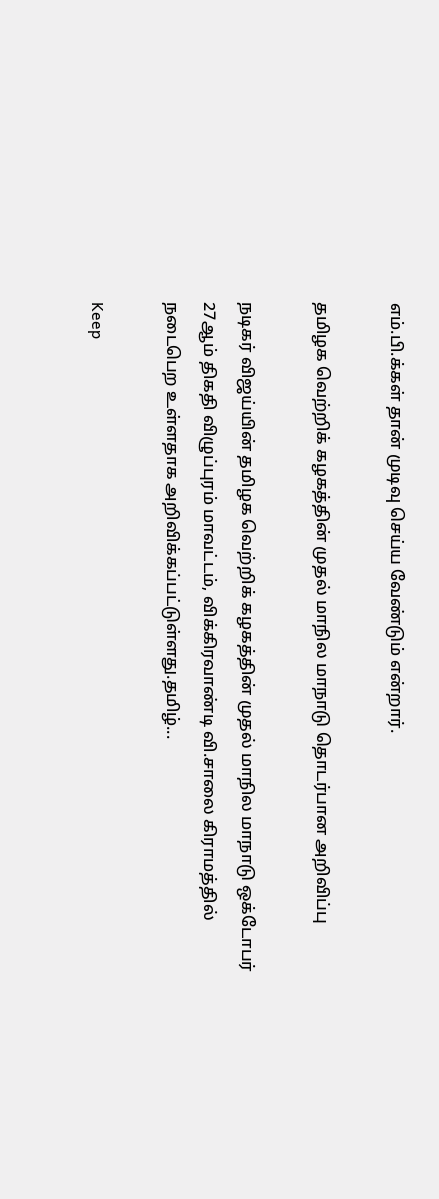எம்.பி.க்கள் தான் முடிவு செய்ய வேண்டும் என்றார்.

தமிழக வெற்றிக் கழகத்தின் முதல் மாநில மாநாடு தொடர்பான அறிவிப்பு

நடிகர் விஜய்யின் தமிழக வெற்றிக் கழகத்தின் முதல் மாநில மாநாடு ஒக்டோபர் 27ஆம் திகதி விழுப்புரம் மாவட்டம், விக்கிரவாண்டி வி.சாலை கிராமத்தில் நடைபெற உள்ளதாக அறிவிக்கப்பட்டுள்ளது.தமிழ்...

Keep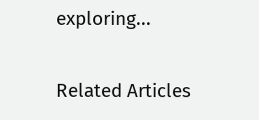exploring...

Related Articles